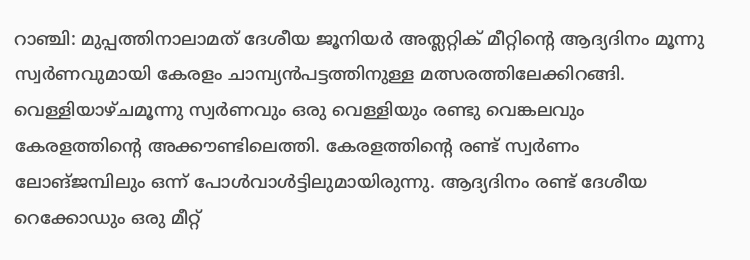റാഞ്ചി: മുപ്പത്തിനാലാമത് ദേശീയ ജൂനിയർ അത്ലറ്റിക് മീറ്റിന്റെ ആദ്യദിനം മൂന്നു സ്വർണവുമായി കേരളം ചാമ്പ്യൻപട്ടത്തിനുള്ള മത്സരത്തിലേക്കിറങ്ങി. വെള്ളിയാഴ്ചമൂന്നു സ്വർണവും ഒരു വെള്ളിയും രണ്ടു വെങ്കലവും കേരളത്തിന്റെ അക്കൗണ്ടിലെത്തി. കേരളത്തിന്റെ രണ്ട് സ്വർണം ലോങ്ജമ്പിലും ഒന്ന് പോൾവാൾട്ടിലുമായിരുന്നു. ആദ്യദിനം രണ്ട് ദേശീയ റെക്കോഡും ഒരു മീറ്റ്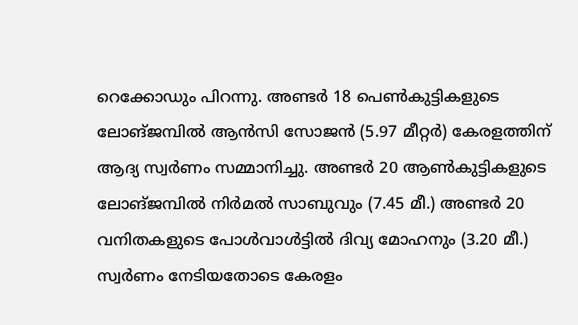റെക്കോഡും പിറന്നു. അണ്ടർ 18 പെൺകുട്ടികളുടെ ലോങ്ജമ്പിൽ ആൻസി സോജൻ (5.97 മീറ്റർ) കേരളത്തിന് ആദ്യ സ്വർണം സമ്മാനിച്ചു. അണ്ടർ 20 ആൺകുട്ടികളുടെ ലോങ്ജമ്പിൽ നിർമൽ സാബുവും (7.45 മീ.) അണ്ടർ 20 വനിതകളുടെ പോൾവാൾട്ടിൽ ദിവ്യ മോഹനും (3.20 മീ.) സ്വർണം നേടിയതോടെ കേരളം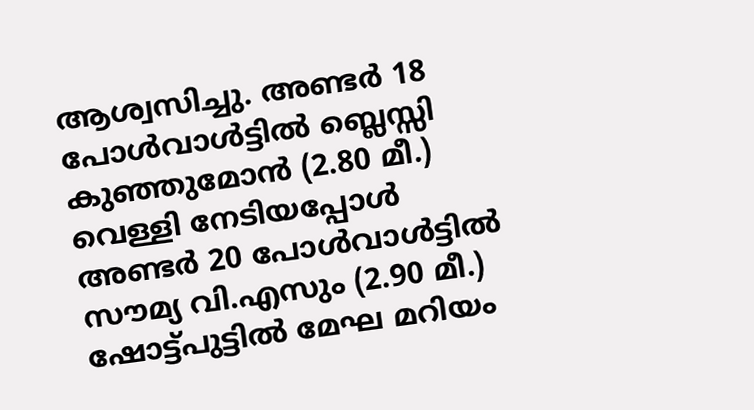ആശ്വസിച്ചു. അണ്ടർ 18 പോൾവാൾട്ടിൽ ബ്ലെസ്സി കുഞ്ഞുമോൻ (2.80 മീ.) വെള്ളി നേടിയപ്പോൾ അണ്ടർ 20 പോൾവാൾട്ടിൽ സൗമ്യ വി.എസും (2.90 മീ.) ഷോട്ട്പുട്ടിൽ മേഘ മറിയം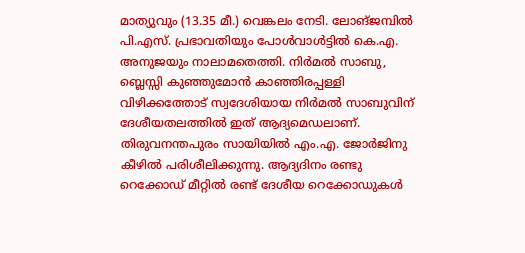മാത്യുവും (13.35 മീ.) വെങ്കലം നേടി. ലോങ്ജമ്പിൽ പി.എസ്. പ്രഭാവതിയും പോൾവാൾട്ടിൽ കെ.എ. അനുജയും നാലാമതെത്തി. നിർമൽ സാബു, ബ്ലെസ്സി കുഞ്ഞുമോൻ കാഞ്ഞിരപ്പള്ളി വിഴിക്കത്തോട് സ്വദേശിയായ നിർമൽ സാബുവിന് ദേശീയതലത്തിൽ ഇത് ആദ്യമെഡലാണ്. തിരുവനന്തപുരം സായിയിൽ എം.എ. ജോർജിനു കീഴിൽ പരിശീലിക്കുന്നു. ആദ്യദിനം രണ്ടു റെക്കോഡ് മീറ്റിൽ രണ്ട് ദേശീയ റെക്കോഡുകൾ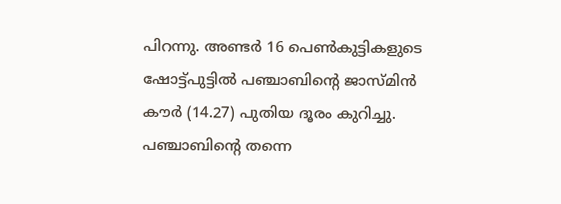പിറന്നു. അണ്ടർ 16 പെൺകുട്ടികളുടെ ഷോട്ട്പുട്ടിൽ പഞ്ചാബിന്റെ ജാസ്മിൻ കൗർ (14.27) പുതിയ ദൂരം കുറിച്ചു. പഞ്ചാബിന്റെ തന്നെ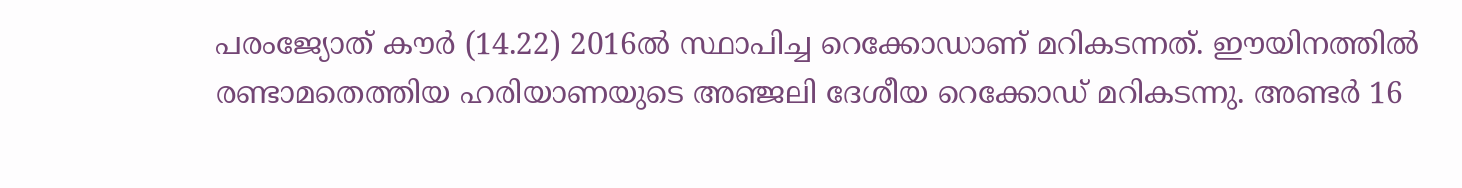പരംജ്യോത് കൗർ (14.22) 2016ൽ സ്ഥാപിച്ച റെക്കോഡാണ് മറികടന്നത്. ഈയിനത്തിൽ രണ്ടാമതെത്തിയ ഹരിയാണയുടെ അഞ്ജലി ദേശീയ റെക്കോഡ് മറികടന്നു. അണ്ടർ 16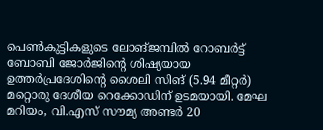പെൺകുട്ടികളുടെ ലോങ്ജമ്പിൽ റോബർട്ട് ബോബി ജോർജിന്റെ ശിഷ്യയായ ഉത്തർപ്രദേശിന്റെ ശൈലി സിങ് (5.94 മീറ്റർ) മറ്റൊരു ദേശീയ റെക്കോഡിന് ഉടമയായി. മേഘ മറിയം, വി.എസ് സൗമ്യ അണ്ടർ 20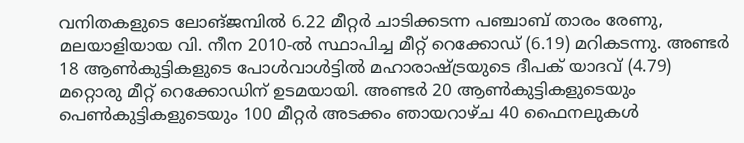വനിതകളുടെ ലോങ്ജമ്പിൽ 6.22 മീറ്റർ ചാടിക്കടന്ന പഞ്ചാബ് താരം രേണു, മലയാളിയായ വി. നീന 2010-ൽ സ്ഥാപിച്ച മീറ്റ് റെക്കോഡ് (6.19) മറികടന്നു. അണ്ടർ 18 ആൺകുട്ടികളുടെ പോൾവാൾട്ടിൽ മഹാരാഷ്ട്രയുടെ ദീപക് യാദവ് (4.79) മറ്റൊരു മീറ്റ് റെക്കോഡിന് ഉടമയായി. അണ്ടർ 20 ആൺകുട്ടികളുടെയും പെൺകുട്ടികളുടെയും 100 മീറ്റർ അടക്കം ഞായറാഴ്ച 40 ഫൈനലുകൾ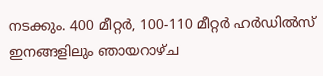നടക്കും. 400 മീറ്റർ, 100-110 മീറ്റർ ഹർഡിൽസ് ഇനങ്ങളിലും ഞായറാഴ്ച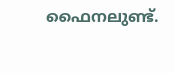ഫൈനലുണ്ട്.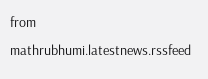from mathrubhumi.latestnews.rssfeed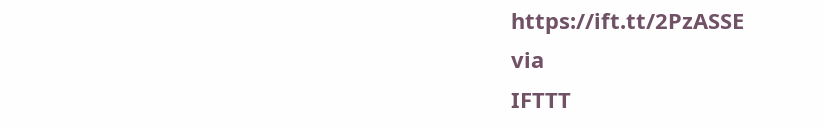https://ift.tt/2PzASSE
via
IFTTT